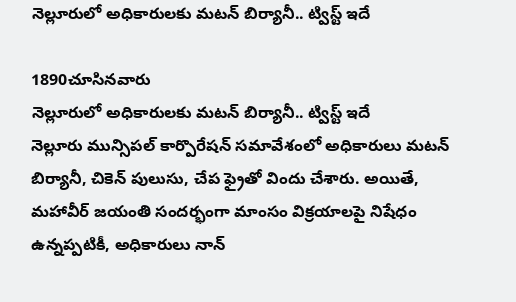నెల్లూరులో అధికారులకు మటన్ బిర్యానీ.. ట్విస్ట్ ఇదే

1890చూసినవారు
నెల్లూరులో అధికారులకు మటన్ బిర్యానీ.. ట్విస్ట్ ఇదే
నెల్లూరు మున్సిపల్ కార్పొరేషన్ సమావేశంలో అధికారులు మటన్ బిర్యానీ, చికెన్ పులుసు, చేప ఫ్రైతో విందు చేశారు. అయితే, మహావీర్ జయంతి సందర్భంగా మాంసం విక్రయాలపై నిషేధం ఉన్నప్పటికీ, అధికారులు నాన్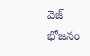వెజ్ భోజనం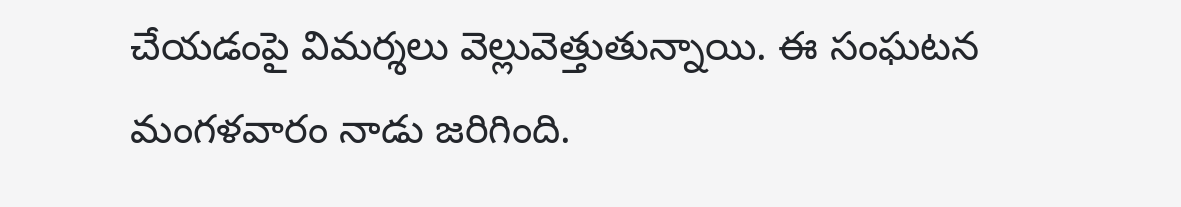చేయడంపై విమర్శలు వెల్లువెత్తుతున్నాయి. ఈ సంఘటన మంగళవారం నాడు జరిగింది.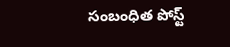సంబంధిత పోస్ట్